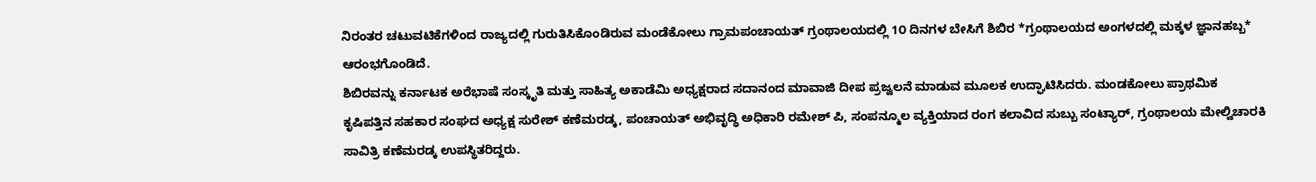ನಿರಂತರ ಚಟುವಟಿಕೆಗಳಿಂದ ರಾಜ್ಯದಲ್ಲಿ ಗುರುತಿಸಿಕೊಂಡಿರುವ ಮಂಡೆಕೋಲು ಗ್ರಾಮಪಂಚಾಯತ್ ಗ್ರಂಥಾಲಯದಲ್ಲಿ 1೦ ದಿನಗಳ ಬೇಸಿಗೆ ಶಿಬಿರ *ಗ್ರಂಥಾಲಯದ ಅಂಗಳದಲ್ಲಿ ಮಕ್ಕಳ ಜ್ಞಾನಹಬ್ಬ* ಆರಂಭಗೊಂಡಿದೆ.
ಶಿಬಿರವನ್ನು ಕರ್ನಾಟಕ ಅರೆಭಾಷೆ ಸಂಸ್ಕೃತಿ ಮತ್ತು ಸಾಹಿತ್ಯ ಅಕಾಡೆಮಿ ಅಧ್ಯಕ್ಷರಾದ ಸದಾನಂದ ಮಾವಾಜಿ ದೀಪ ಪ್ರಜ್ವಲನೆ ಮಾಡುವ ಮೂಲಕ ಉದ್ಘಾಟಿಸಿದರು. ಮಂಡಕೋಲು ಪ್ರಾಥಮಿಕ ಕೃಷಿಪತ್ತಿನ ಸಹಕಾರ ಸಂಘದ ಅಧ್ಯಕ್ಷ ಸುರೇಶ್ ಕಣೆಮರಡ್ಕ, ಪಂಚಾಯತ್ ಅಭಿವೃದ್ಧಿ ಅಧಿಕಾರಿ ರಮೇಶ್ ಪಿ, ಸಂಪನ್ಮೂಲ ವ್ಯಕ್ತಿಯಾದ ರಂಗ ಕಲಾವಿದ ಸುಬ್ಬು ಸಂಟ್ಯಾರ್, ಗ್ರಂಥಾಲಯ ಮೇಲ್ವಿಚಾರಕಿ ಸಾವಿತ್ರಿ ಕಣೆಮರಡ್ಕ ಉಪಸ್ಥಿತರಿದ್ದರು.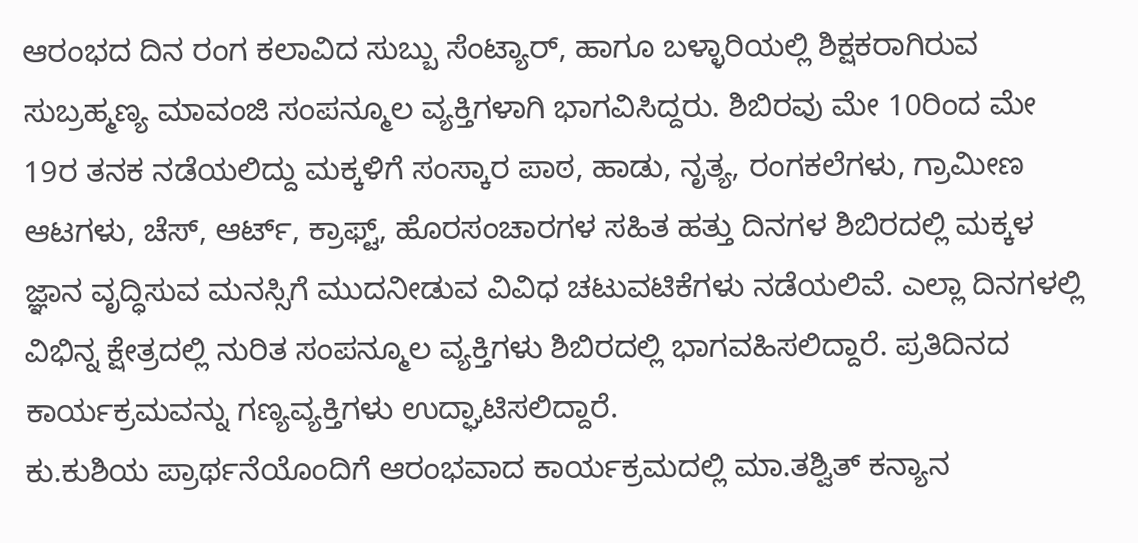ಆರಂಭದ ದಿನ ರಂಗ ಕಲಾವಿದ ಸುಬ್ಬು ಸೆಂಟ್ಯಾರ್, ಹಾಗೂ ಬಳ್ಳಾರಿಯಲ್ಲಿ ಶಿಕ್ಷಕರಾಗಿರುವ ಸುಬ್ರಹ್ಮಣ್ಯ ಮಾವಂಜಿ ಸಂಪನ್ಮೂಲ ವ್ಯಕ್ತಿಗಳಾಗಿ ಭಾಗವಿಸಿದ್ದರು. ಶಿಬಿರವು ಮೇ 10ರಿಂದ ಮೇ 19ರ ತನಕ ನಡೆಯಲಿದ್ದು ಮಕ್ಕಳಿಗೆ ಸಂಸ್ಕಾರ ಪಾಠ, ಹಾಡು, ನೃತ್ಯ, ರಂಗಕಲೆಗಳು, ಗ್ರಾಮೀಣ ಆಟಗಳು, ಚೆಸ್, ಆರ್ಟ್, ಕ್ರಾಫ್ಟ್, ಹೊರಸಂಚಾರಗಳ ಸಹಿತ ಹತ್ತು ದಿನಗಳ ಶಿಬಿರದಲ್ಲಿ ಮಕ್ಕಳ ಜ್ಞಾನ ವೃದ್ಧಿಸುವ ಮನಸ್ಸಿಗೆ ಮುದನೀಡುವ ವಿವಿಧ ಚಟುವಟಿಕೆಗಳು ನಡೆಯಲಿವೆ. ಎಲ್ಲಾ ದಿನಗಳಲ್ಲಿ ವಿಭಿನ್ನ ಕ್ಷೇತ್ರದಲ್ಲಿ ನುರಿತ ಸಂಪನ್ಮೂಲ ವ್ಯಕ್ತಿಗಳು ಶಿಬಿರದಲ್ಲಿ ಭಾಗವಹಿಸಲಿದ್ದಾರೆ. ಪ್ರತಿದಿನದ ಕಾರ್ಯಕ್ರಮವನ್ನು ಗಣ್ಯವ್ಯಕ್ತಿಗಳು ಉದ್ಘಾಟಿಸಲಿದ್ದಾರೆ.
ಕು.ಕುಶಿಯ ಪ್ರಾರ್ಥನೆಯೊಂದಿಗೆ ಆರಂಭವಾದ ಕಾರ್ಯಕ್ರಮದಲ್ಲಿ ಮಾ.ತಶ್ವಿತ್ ಕನ್ಯಾನ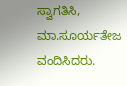ಸ್ವಾಗತಿಸಿ, ಮಾ.ಸೂರ್ಯತೇಜ ವಂದಿಸಿದರು.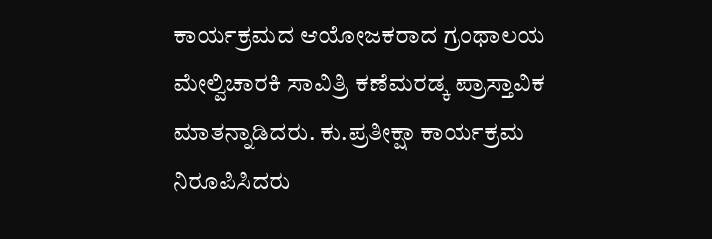ಕಾರ್ಯಕ್ರಮದ ಆಯೋಜಕರಾದ ಗ್ರಂಥಾಲಯ ಮೇಲ್ವಿಚಾರಕಿ ಸಾವಿತ್ರಿ ಕಣೆಮರಡ್ಕ ಪ್ರಾಸ್ತಾವಿಕ ಮಾತನ್ನಾಡಿದರು. ಕು.ಪ್ರತೀಕ್ಷಾ ಕಾರ್ಯಕ್ರಮ ನಿರೂಪಿಸಿದರು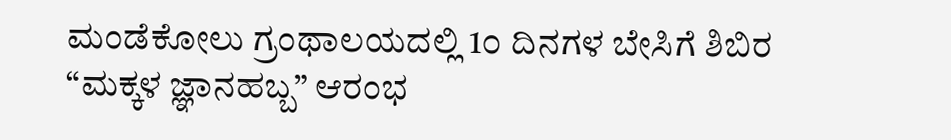ಮಂಡೆಕೋಲು ಗ್ರಂಥಾಲಯದಲ್ಲಿ 1೦ ದಿನಗಳ ಬೇಸಿಗೆ ಶಿಬಿರ “ಮಕ್ಕಳ ಜ್ಞಾನಹಬ್ಬ” ಆರಂಭ